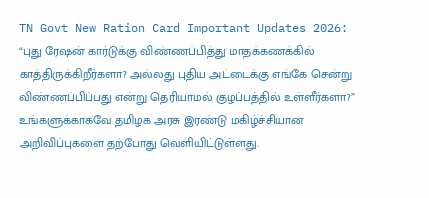TN Govt New Ration Card Important Updates 2026: “புது ரேஷன் கார்டுக்கு விண்ணப்பித்து மாதக்கணக்கில் காத்திருக்கிறீர்களா? அல்லது புதிய அட்டைக்கு எங்கே சென்று விண்ணப்பிப்பது என்று தெரியாமல் குழப்பத்தில் உள்ளீர்களா?” உங்களுக்காகவே தமிழக அரசு இரண்டு மகிழ்ச்சியான அறிவிப்புகளை தற்போது வெளியிட்டுள்ளது.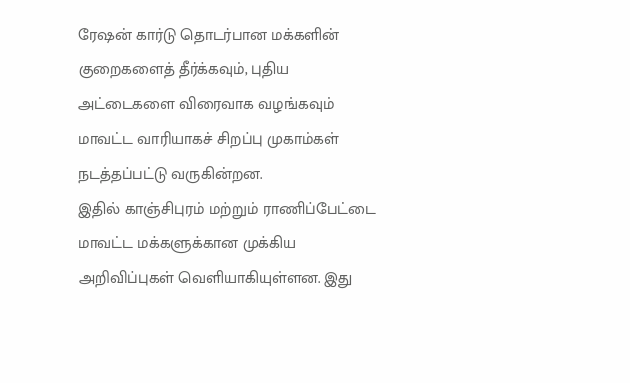ரேஷன் கார்டு தொடர்பான மக்களின் குறைகளைத் தீர்க்கவும், புதிய அட்டைகளை விரைவாக வழங்கவும் மாவட்ட வாரியாகச் சிறப்பு முகாம்கள் நடத்தப்பட்டு வருகின்றன.
இதில் காஞ்சிபுரம் மற்றும் ராணிப்பேட்டை மாவட்ட மக்களுக்கான முக்கிய அறிவிப்புகள் வெளியாகியுள்ளன. இது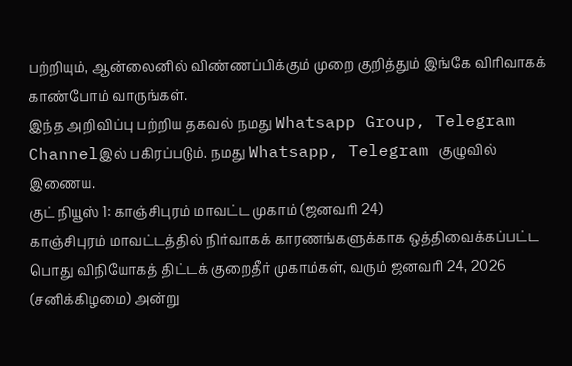பற்றியும், ஆன்லைனில் விண்ணப்பிக்கும் முறை குறித்தும் இங்கே விரிவாகக் காண்போம் வாருங்கள்.
இந்த அறிவிப்பு பற்றிய தகவல் நமது Whatsapp Group, Telegram Channelஇல் பகிரப்படும். நமது Whatsapp, Telegram குழுவில் இணைய.
குட் நியூஸ் 1: காஞ்சிபுரம் மாவட்ட முகாம் (ஜனவரி 24)
காஞ்சிபுரம் மாவட்டத்தில் நிர்வாகக் காரணங்களுக்காக ஒத்திவைக்கப்பட்ட பொது விநியோகத் திட்டக் குறைதீர் முகாம்கள், வரும் ஜனவரி 24, 2026 (சனிக்கிழமை) அன்று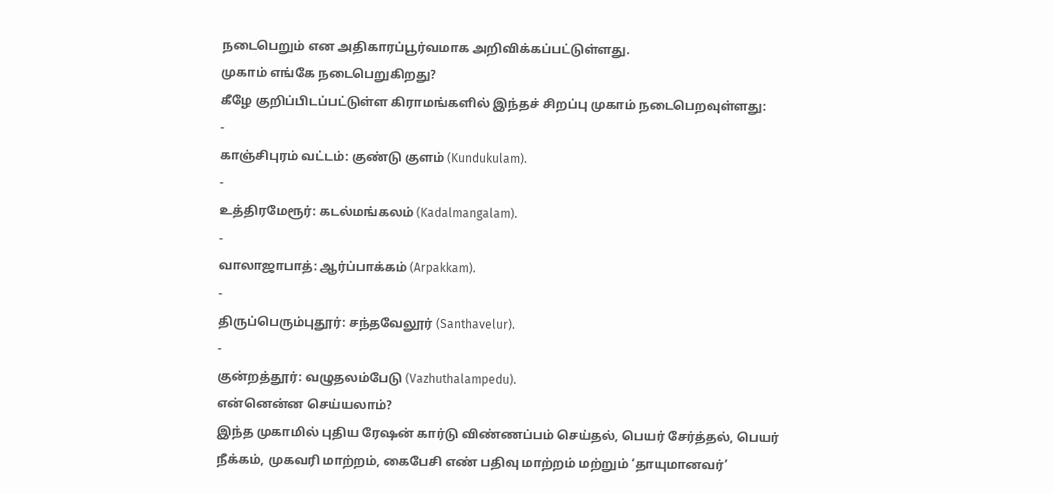நடைபெறும் என அதிகாரப்பூர்வமாக அறிவிக்கப்பட்டுள்ளது.
முகாம் எங்கே நடைபெறுகிறது?
கீழே குறிப்பிடப்பட்டுள்ள கிராமங்களில் இந்தச் சிறப்பு முகாம் நடைபெறவுள்ளது:
-
காஞ்சிபுரம் வட்டம்: குண்டு குளம் (Kundukulam).
-
உத்திரமேரூர்: கடல்மங்கலம் (Kadalmangalam).
-
வாலாஜாபாத்: ஆர்ப்பாக்கம் (Arpakkam).
-
திருப்பெரும்புதூர்: சந்தவேலூர் (Santhavelur).
-
குன்றத்தூர்: வழுதலம்பேடு (Vazhuthalampedu).
என்னென்ன செய்யலாம்?
இந்த முகாமில் புதிய ரேஷன் கார்டு விண்ணப்பம் செய்தல், பெயர் சேர்த்தல், பெயர் நீக்கம், முகவரி மாற்றம், கைபேசி எண் பதிவு மாற்றம் மற்றும் ‘தாயுமானவர்’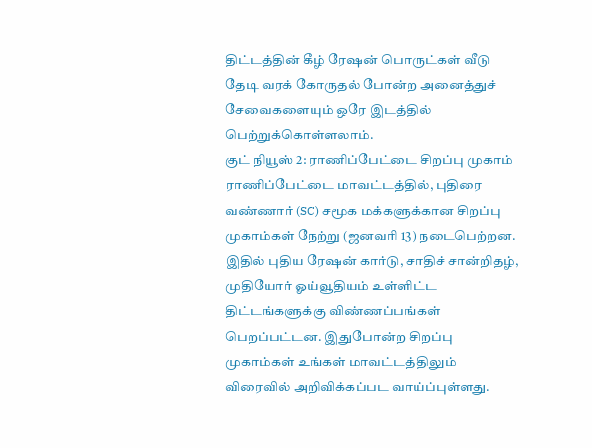திட்டத்தின் கீழ் ரேஷன் பொருட்கள் வீடு தேடி வரக் கோருதல் போன்ற அனைத்துச் சேவைகளையும் ஒரே இடத்தில் பெற்றுக்கொள்ளலாம்.
குட் நியூஸ் 2: ராணிப்பேட்டை சிறப்பு முகாம்
ராணிப்பேட்டை மாவட்டத்தில், புதிரை வண்ணார் (SC) சமூக மக்களுக்கான சிறப்பு முகாம்கள் நேற்று (ஜனவரி 13) நடைபெற்றன. இதில் புதிய ரேஷன் கார்டு, சாதிச் சான்றிதழ், முதியோர் ஓய்வூதியம் உள்ளிட்ட திட்டங்களுக்கு விண்ணப்பங்கள் பெறப்பட்டன. இதுபோன்ற சிறப்பு முகாம்கள் உங்கள் மாவட்டத்திலும் விரைவில் அறிவிக்கப்பட வாய்ப்புள்ளது.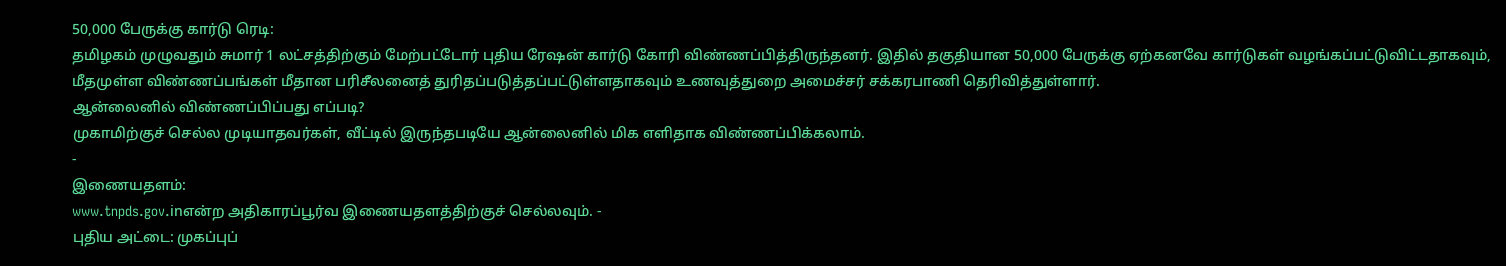50,000 பேருக்கு கார்டு ரெடி:
தமிழகம் முழுவதும் சுமார் 1 லட்சத்திற்கும் மேற்பட்டோர் புதிய ரேஷன் கார்டு கோரி விண்ணப்பித்திருந்தனர். இதில் தகுதியான 50,000 பேருக்கு ஏற்கனவே கார்டுகள் வழங்கப்பட்டுவிட்டதாகவும், மீதமுள்ள விண்ணப்பங்கள் மீதான பரிசீலனைத் துரிதப்படுத்தப்பட்டுள்ளதாகவும் உணவுத்துறை அமைச்சர் சக்கரபாணி தெரிவித்துள்ளார்.
ஆன்லைனில் விண்ணப்பிப்பது எப்படி?
முகாமிற்குச் செல்ல முடியாதவர்கள், வீட்டில் இருந்தபடியே ஆன்லைனில் மிக எளிதாக விண்ணப்பிக்கலாம்.
-
இணையதளம்:
www.tnpds.gov.inஎன்ற அதிகாரப்பூர்வ இணையதளத்திற்குச் செல்லவும். -
புதிய அட்டை: முகப்புப்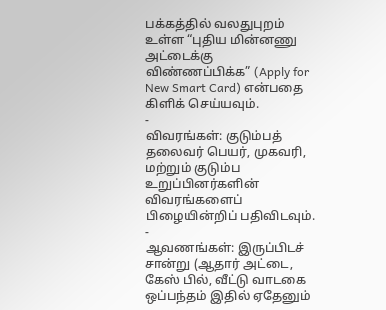பக்கத்தில் வலதுபுறம் உள்ள “புதிய மின்னணு அட்டைக்கு விண்ணப்பிக்க” (Apply for New Smart Card) என்பதை கிளிக் செய்யவும்.
-
விவரங்கள்: குடும்பத் தலைவர் பெயர், முகவரி, மற்றும் குடும்ப உறுப்பினர்களின் விவரங்களைப் பிழையின்றிப் பதிவிடவும்.
-
ஆவணங்கள்: இருப்பிடச் சான்று (ஆதார் அட்டை, கேஸ் பில், வீட்டு வாடகை ஒப்பந்தம் இதில் ஏதேனும்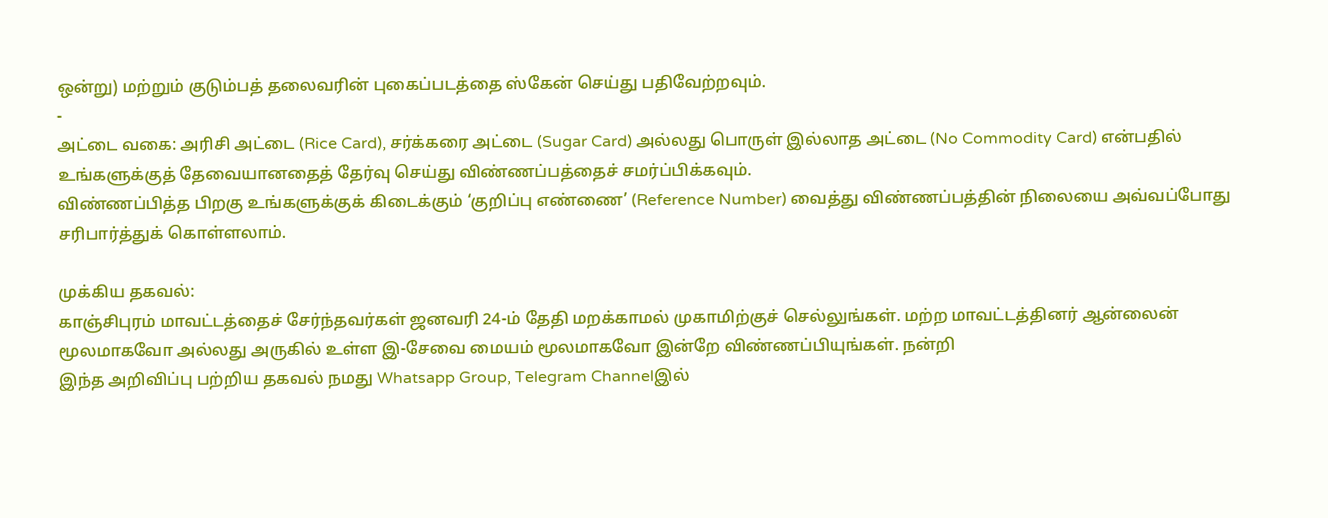ஒன்று) மற்றும் குடும்பத் தலைவரின் புகைப்படத்தை ஸ்கேன் செய்து பதிவேற்றவும்.
-
அட்டை வகை: அரிசி அட்டை (Rice Card), சர்க்கரை அட்டை (Sugar Card) அல்லது பொருள் இல்லாத அட்டை (No Commodity Card) என்பதில் உங்களுக்குத் தேவையானதைத் தேர்வு செய்து விண்ணப்பத்தைச் சமர்ப்பிக்கவும்.
விண்ணப்பித்த பிறகு உங்களுக்குக் கிடைக்கும் ‘குறிப்பு எண்ணை’ (Reference Number) வைத்து விண்ணப்பத்தின் நிலையை அவ்வப்போது சரிபார்த்துக் கொள்ளலாம்.

முக்கிய தகவல்:
காஞ்சிபுரம் மாவட்டத்தைச் சேர்ந்தவர்கள் ஜனவரி 24-ம் தேதி மறக்காமல் முகாமிற்குச் செல்லுங்கள். மற்ற மாவட்டத்தினர் ஆன்லைன் மூலமாகவோ அல்லது அருகில் உள்ள இ-சேவை மையம் மூலமாகவோ இன்றே விண்ணப்பியுங்கள். நன்றி
இந்த அறிவிப்பு பற்றிய தகவல் நமது Whatsapp Group, Telegram Channelஇல்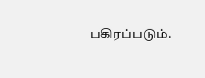பகிரப்படும்.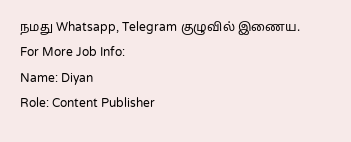நமது Whatsapp, Telegram குழுவில் இணைய.
For More Job Info:
Name: Diyan
Role: Content Publisher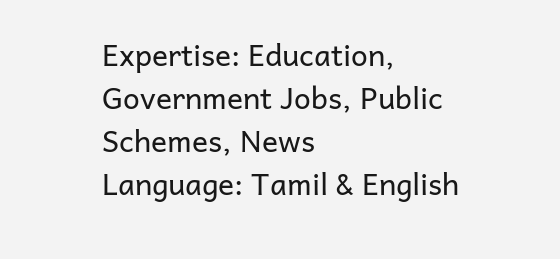Expertise: Education, Government Jobs, Public Schemes, News
Language: Tamil & English